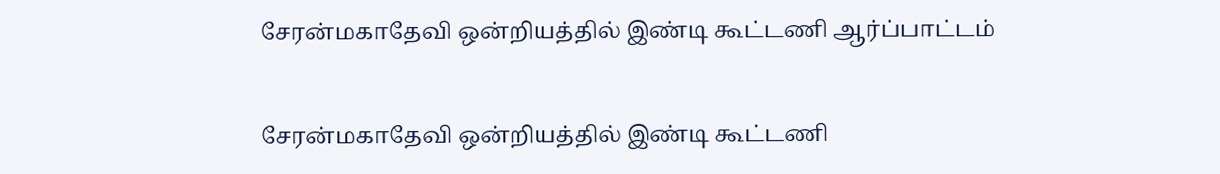சேரன்மகாதேவி ஒன்றியத்தில் இண்டி கூட்டணி ஆர்ப்பாட்டம்

சேரன்மகாதேவி ஒன்றியத்தில் இண்டி கூட்டணி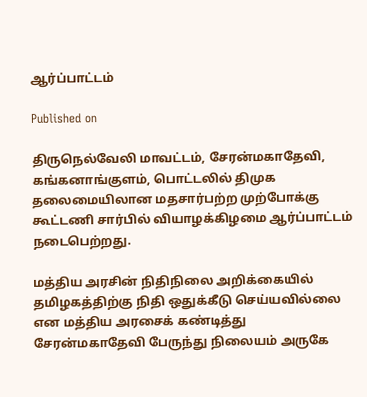ஆர்ப்பாட்டம்

Published on

திருநெல்வேலி மாவட்டம், சேரன்மகாதேவி, கங்கனாங்குளம், பொட்டலில் திமுக தலைமையிலான மதசார்பற்ற முற்போக்கு கூட்டணி சார்பில் வியாழக்கிழமை ஆர்ப்பாட்டம் நடைபெற்றது.

மத்திய அரசின் நிதிநிலை அறிக்கையில் தமிழகத்திற்கு நிதி ஒதுக்கீடு செய்யவில்லை என மத்திய அரசைக் கண்டித்து சேரன்மகாதேவி பேருந்து நிலையம் அருகே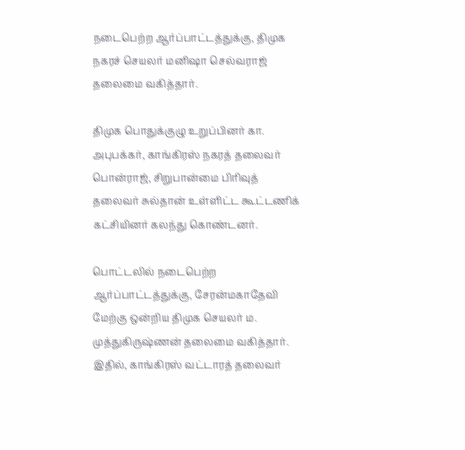நடைபெற்ற ஆர்ப்பாட்டத்துக்கு, திமுக நகரச் செயலர் மனிஷா செல்வராஜ் தலைமை வகித்தார்.

திமுக பொதுக்குழு உறுப்பினர் கா. அபுபக்கர், காங்கிரஸ் நகரத் தலைவர் பொன்ராஜ், சிறுபான்மை பிரிவுத் தலைவர் சுல்தான் உள்ளிட்ட கூட்டணிக் கட்சியினர் கலந்து கொண்டனர்.

பொட்டலில் நடைபெற்ற ஆர்ப்பாட்டத்துக்கு, சேரன்மகாதேவி மேற்கு ஒன்றிய திமுக செயலர் ம. முத்துகிருஷ்ணன் தலைமை வகித்தார். இதில், காங்கிரஸ் வட்டாரத் தலைவர்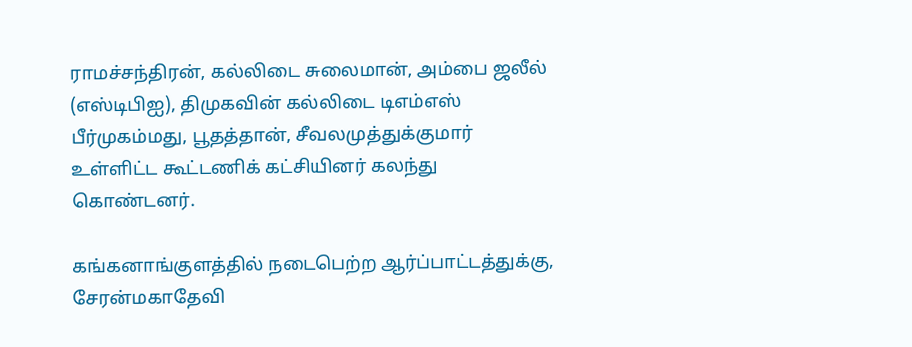ராமச்சந்திரன், கல்லிடை சுலைமான், அம்பை ஜலீல் (எஸ்டிபிஐ), திமுகவின் கல்லிடை டிஎம்எஸ் பீர்முகம்மது, பூதத்தான், சீவலமுத்துக்குமார் உள்ளிட்ட கூட்டணிக் கட்சியினர் கலந்து கொண்டனர்.

கங்கனாங்குளத்தில் நடைபெற்ற ஆர்ப்பாட்டத்துக்கு, சேரன்மகாதேவி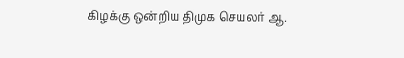கிழக்கு ஒன்றிய திமுக செயலர் ஆ.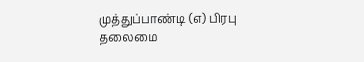முத்துப்பாண்டி (எ) பிரபு தலைமை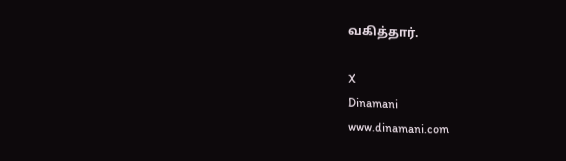வகித்தார்.

X
Dinamani
www.dinamani.com